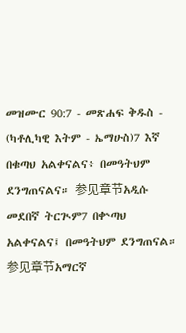መዝሙር 90:7 - መጽሐፍ ቅዱስ - (ካቶሊካዊ እትም - ኤማሁስ)7 እኛ በቁጣህ አልቀናልና፥ በመዓትህም ደንግጠናልና። 参见章节አዲሱ መደበኛ ትርጒም7 በቍጣህ አልቀናልና፤ በመዓትህም ደንግጠናል። 参见章节አማርኛ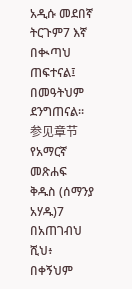አዲሱ መደበኛ ትርጉም7 እኛ በቊጣህ ጠፍተናል፤ በመዓትህም ደንግጠናል። 参见章节የአማርኛ መጽሐፍ ቅዱስ (ሰማንያ አሃዱ)7 በአጠገብህ ሺህ፥ በቀኝህም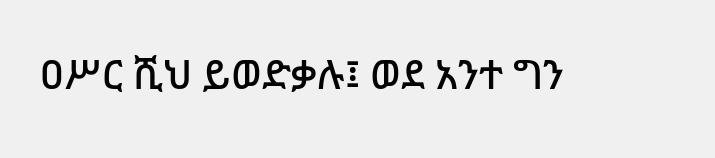ዐሥር ሺህ ይወድቃሉ፤ ወደ አንተ ግን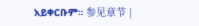አይቀርቡም። 参见章节 |